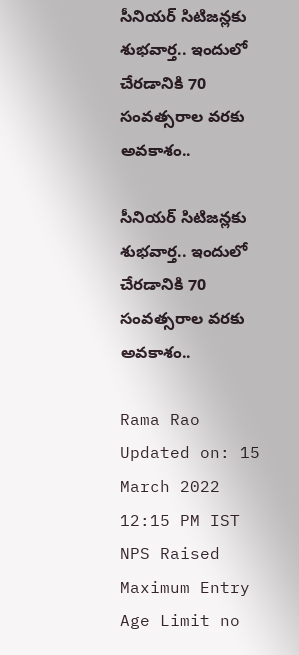సీనియర్ సిటిజన్లకు శుభవార్త.. ఇందులో చేరడానికి 70 సంవత్సరాల వరకు అవకాశం..

సీనియర్ సిటిజన్లకు శుభవార్త.. ఇందులో చేరడానికి 70 సంవత్సరాల వరకు అవకాశం..

Rama Rao
Updated on: 15 March 2022 12:15 PM IST
NPS Raised Maximum Entry Age Limit no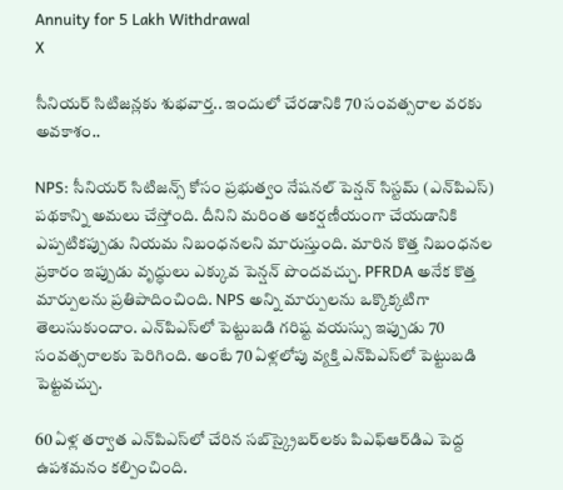Annuity for 5 Lakh Withdrawal
X

సీనియర్ సిటిజన్లకు శుభవార్త.. ఇందులో చేరడానికి 70 సంవత్సరాల వరకు అవకాశం..

NPS: సీనియర్ సిటిజన్స్ కోసం ప్రభుత్వం నేషనల్ పెన్షన్ సిస్టమ్ (ఎన్‌పిఎస్) పథకాన్ని అమలు చేస్తోంది. దీనిని మరింత ఆకర్షణీయంగా చేయడానికి ఎప్పటికప్పుడు నియమ నిబంధనలని మారుస్తుంది. మారిన కొత్త నిబంధనల ప్రకారం ఇప్పుడు వృద్ధులు ఎక్కువ పెన్షన్ పొందవచ్చు. PFRDA అనేక కొత్త మార్పులను ప్రతిపాదించింది. NPS అన్ని మార్పులను ఒక్కొక్కటిగా తెలుసుకుందాం. ఎన్‌పిఎస్‌లో పెట్టుబడి గరిష్ట వయస్సు ఇప్పుడు 70 సంవత్సరాలకు పెరిగింది. అంటే 70 ఏళ్లలోపు వ్యక్తి ఎన్‌పిఎస్‌లో పెట్టుబడి పెట్టవచ్చు.

60 ఏళ్ల తర్వాత ఎన్‌పిఎస్‌లో చేరిన సబ్‌స్క్రైబర్‌లకు పిఎఫ్‌ఆర్‌డిఎ పెద్ద ఉపశమనం కల్పించింది.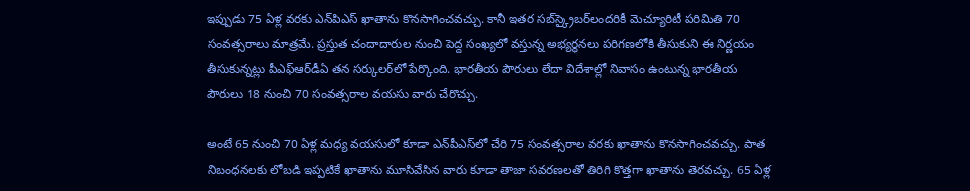ఇప్పుడు 75 ఏళ్ల వరకు ఎన్‌పిఎస్ ఖాతాను కొనసాగించవచ్చు. కానీ ఇతర సబ్‌స్క్రైబర్‌లందరికీ మెచ్యూరిటీ పరిమితి 70 సంవత్సరాలు మాత్రమే. ప్రస్తుత చందాదారుల నుంచి పెద్ద సంఖ్యలో వ‌స్తున్న‌ అభ్యర్థన‌లు ప‌రిగ‌ణ‌లోకి తీసుకుని ఈ నిర్ణయం తీసుకున్నట్లు పీఎఫ్ఆర్‌డీఏ త‌న స‌ర్కుల‌ర్‌లో పేర్కొంది. భారతీయ పౌరులు లేదా విదేశాల్లో నివాసం ఉంటున్న భారతీయ పౌరులు 18 నుంచి 70 సంవ‌త్సరాల వ‌య‌సు వారు చేరొచ్చు.

అంటే 65 నుంచి 70 ఏళ్ల మ‌ధ్య వ‌య‌సులో కూడా ఎన్‌పీఎస్‌లో చేరి 75 సంవ‌త్సరాల వ‌ర‌కు ఖాతాను కొన‌సాగించవ‌చ్చు. పాత నిబంధ‌న‌ల‌కు లోబ‌డి ఇప్పటికే ఖాతాను మూసివేసిన వారు కూడా తాజా స‌వ‌ర‌ణ‌ల‌తో తిరిగి కొత్తగా ఖాతాను తెర‌వ‌చ్చు. 65 ఏళ్ల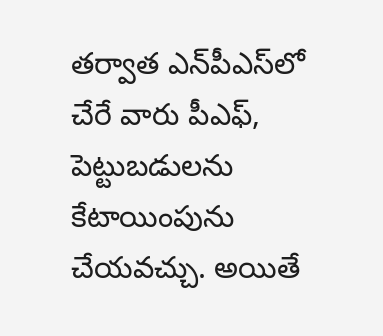తర్వాత ఎన్‌పీఎస్‌లో చేరే వారు పీఎఫ్‌, పెట్టుబ‌డుల‌ను కేటాయింపును చేయ‌వ‌చ్చు. అయితే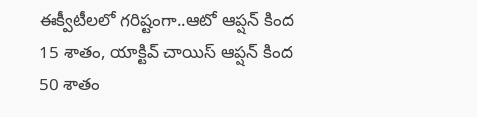ఈక్వీటీల‌లో గ‌రిష్టంగా..ఆటో ఆప్షన్‌ కింద 15 శాతం, యాక్టివ్‌ చాయిస్‌ ఆప్షన్‌ కింద 50 శాతం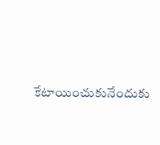కేటాయించుకునేందుకు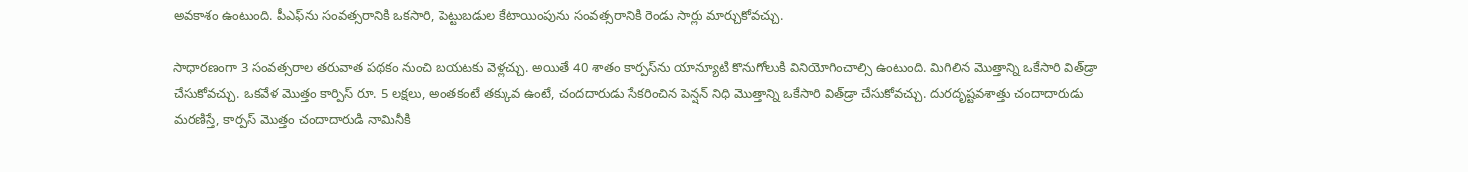అవకాశం ఉంటుంది. పీఎఫ్‌ను సంవ‌త్సరానికి ఒక‌సారి, పెట్టుబ‌డుల కేటాయింపును సంవ‌త్సరానికి రెండు సార్లు మార్చుకోవ‌చ్చు.

సాధార‌ణంగా 3 సంవ‌త్సరాల త‌రువాత ప‌థ‌కం నుంచి బ‌య‌టకు వెళ్లచ్చు. అయితే 40 శాతం కార్పస్‌ను యాన్యూటి కొనుగోలుకి వినియోగించాల్సి ఉంటుంది. మిగిలిన మొత్తాన్ని ఒకేసారి విత్‌డ్రా చేసుకోవ‌చ్చు. ఒక‌వేళ మొత్తం కార్పిస్ రూ. 5 ల‌క్షలు, అంత‌కంటే త‌క్కువ ఉంటే, చంద‌దారుడు సేక‌రించిన పెన్షన్ నిధి మొత్తాన్ని ఒకేసారి విత్‌డ్రా చేసుకోవ‌చ్చు. దురదృష్టవశాత్తు చందాదారుడు మరణిస్తే, కార్పస్ మొత్తం చందాదారుడి నామినీకి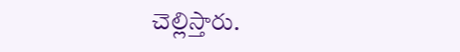చెల్లిస్తారు.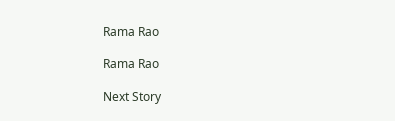Rama Rao

Rama Rao

Next Story